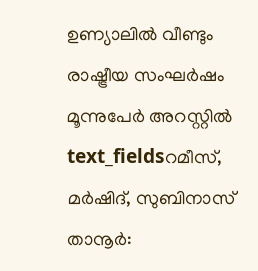ഉണ്യാലിൽ വീണ്ടും രാഷ്ട്രീയ സംഘർഷം മൂന്നുപേർ അറസ്റ്റിൽ
text_fieldsറമീസ്, മർഷിദ്, സുബിനാസ്
താനൂർ: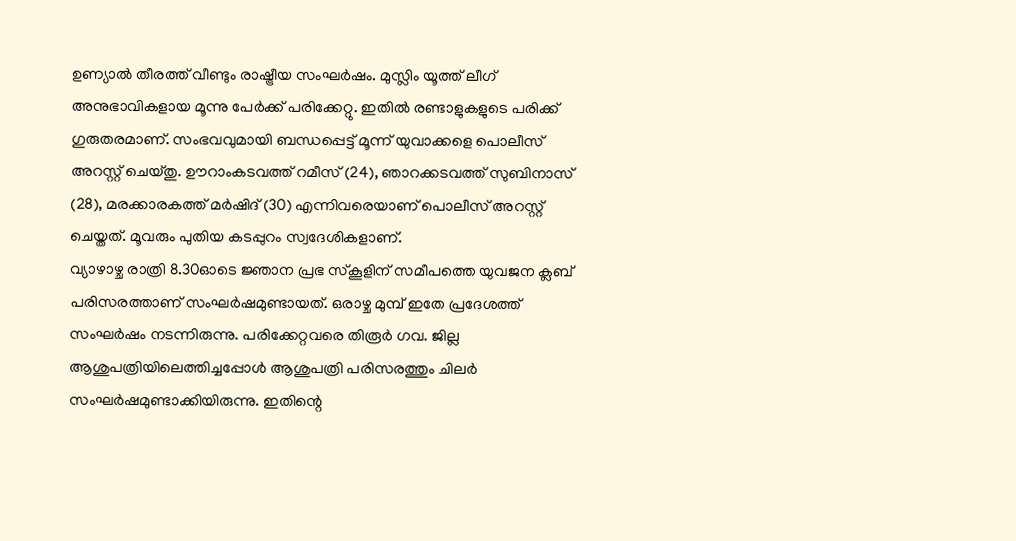ഉണ്യാൽ തീരത്ത് വീണ്ടും രാഷ്ട്രീയ സംഘർഷം. മുസ്ലിം യൂത്ത് ലീഗ് അനുഭാവികളായ മൂന്നു പേർക്ക് പരിക്കേറ്റു. ഇതിൽ രണ്ടാളുകളുടെ പരിക്ക് ഗുരുതരമാണ്. സംഭവവുമായി ബന്ധപ്പെട്ട് മൂന്ന് യുവാക്കളെ പൊലീസ് അറസ്റ്റ് ചെയ്തു. ഊറാംകടവത്ത് റമീസ് (24), ഞാറക്കടവത്ത് സുബിനാസ് (28), മരക്കാരകത്ത് മർഷിദ് (30) എന്നിവരെയാണ് പൊലീസ് അറസ്റ്റ് ചെയ്തത്. മൂവരും പുതിയ കടപ്പുറം സ്വദേശികളാണ്.
വ്യാഴാഴ്ച രാത്രി 8.30ഓടെ ജ്ഞാന പ്രഭ സ്കൂളിന് സമീപത്തെ യുവജന ക്ലബ് പരിസരത്താണ് സംഘർഷമുണ്ടായത്. ഒരാഴ്ച മുമ്പ് ഇതേ പ്രദേശത്ത് സംഘർഷം നടന്നിരുന്നു. പരിക്കേറ്റവരെ തിരൂർ ഗവ. ജില്ല ആശുപത്രിയിലെത്തിച്ചപ്പോൾ ആശുപത്രി പരിസരത്തും ചിലർ സംഘർഷമുണ്ടാക്കിയിരുന്നു. ഇതിന്റെ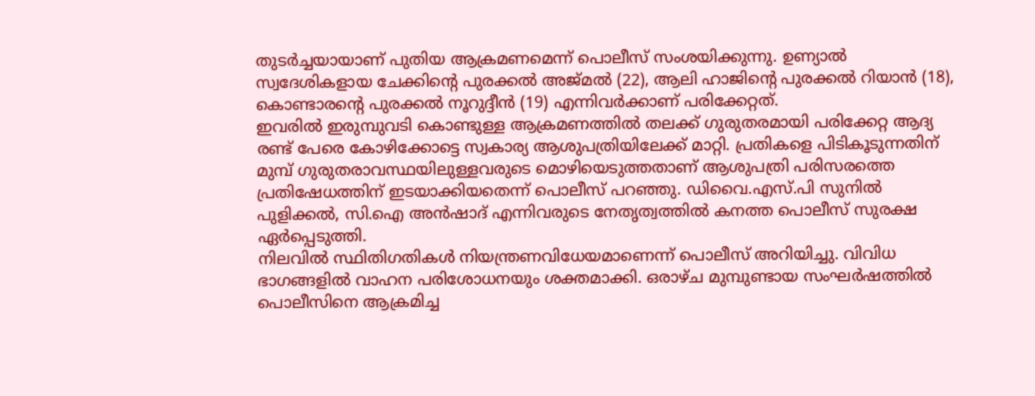തുടർച്ചയായാണ് പുതിയ ആക്രമണമെന്ന് പൊലീസ് സംശയിക്കുന്നു. ഉണ്യാൽ സ്വദേശികളായ ചേക്കിന്റെ പുരക്കൽ അജ്മൽ (22), ആലി ഹാജിന്റെ പുരക്കൽ റിയാൻ (18), കൊണ്ടാരന്റെ പുരക്കൽ നൂറുദ്ദീൻ (19) എന്നിവർക്കാണ് പരിക്കേറ്റത്.
ഇവരിൽ ഇരുമ്പുവടി കൊണ്ടുള്ള ആക്രമണത്തിൽ തലക്ക് ഗുരുതരമായി പരിക്കേറ്റ ആദ്യ രണ്ട് പേരെ കോഴിക്കോട്ടെ സ്വകാര്യ ആശുപത്രിയിലേക്ക് മാറ്റി. പ്രതികളെ പിടികൂടുന്നതിന് മുമ്പ് ഗുരുതരാവസ്ഥയിലുള്ളവരുടെ മൊഴിയെടുത്തതാണ് ആശുപത്രി പരിസരത്തെ പ്രതിഷേധത്തിന് ഇടയാക്കിയതെന്ന് പൊലീസ് പറഞ്ഞു. ഡിവൈ.എസ്.പി സുനിൽ പുളിക്കൽ, സി.ഐ അൻഷാദ് എന്നിവരുടെ നേതൃത്വത്തിൽ കനത്ത പൊലീസ് സുരക്ഷ ഏർപ്പെടുത്തി.
നിലവിൽ സ്ഥിതിഗതികൾ നിയന്ത്രണവിധേയമാണെന്ന് പൊലീസ് അറിയിച്ചു. വിവിധ ഭാഗങ്ങളിൽ വാഹന പരിശോധനയും ശക്തമാക്കി. ഒരാഴ്ച മുമ്പുണ്ടായ സംഘർഷത്തിൽ പൊലീസിനെ ആക്രമിച്ച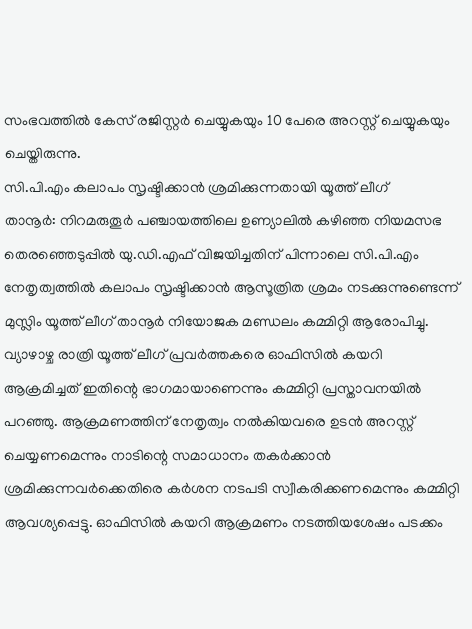സംഭവത്തിൽ കേസ് രജിസ്റ്റർ ചെയ്യുകയും 10 പേരെ അറസ്റ്റ് ചെയ്യുകയും ചെയ്തിരുന്നു.
സി.പി.എം കലാപം സൃഷ്ടിക്കാൻ ശ്രമിക്കുന്നതായി യൂത്ത് ലീഗ്
താനൂർ: നിറമരുതൂർ പഞ്ചായത്തിലെ ഉണ്യാലിൽ കഴിഞ്ഞ നിയമസഭ തെരഞ്ഞെടുപ്പിൽ യു.ഡി.എഫ് വിജയിച്ചതിന് പിന്നാലെ സി.പി.എം നേതൃത്വത്തിൽ കലാപം സൃഷ്ടിക്കാൻ ആസൂത്രിത ശ്രമം നടക്കുന്നുണ്ടെന്ന് മുസ്ലിം യൂത്ത് ലീഗ് താനൂർ നിയോജക മണ്ഡലം കമ്മിറ്റി ആരോപിച്ചു.
വ്യാഴാഴ്ച രാത്രി യൂത്ത് ലീഗ് പ്രവർത്തകരെ ഓഫിസിൽ കയറി ആക്രമിച്ചത് ഇതിന്റെ ഭാഗമായാണെന്നും കമ്മിറ്റി പ്രസ്താവനയിൽ പറഞ്ഞു. ആക്രമണത്തിന് നേതൃത്വം നൽകിയവരെ ഉടൻ അറസ്റ്റ് ചെയ്യണമെന്നും നാടിന്റെ സമാധാനം തകർക്കാൻ ശ്രമിക്കുന്നവർക്കെതിരെ കർശന നടപടി സ്വീകരിക്കണമെന്നും കമ്മിറ്റി ആവശ്യപ്പെട്ടു. ഓഫിസിൽ കയറി ആക്രമണം നടത്തിയശേഷം പടക്കം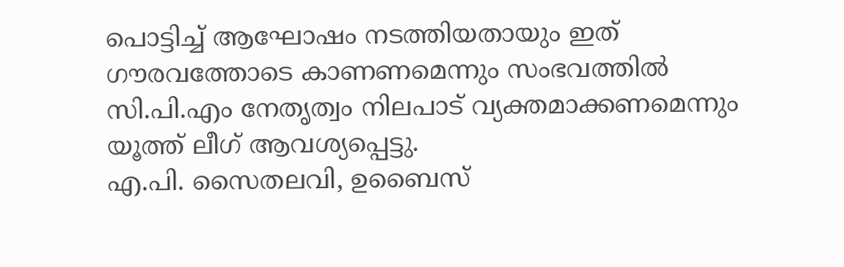പൊട്ടിച്ച് ആഘോഷം നടത്തിയതായും ഇത് ഗൗരവത്തോടെ കാണണമെന്നും സംഭവത്തിൽ സി.പി.എം നേതൃത്വം നിലപാട് വ്യക്തമാക്കണമെന്നും യൂത്ത് ലീഗ് ആവശ്യപ്പെട്ടു.
എ.പി. സൈതലവി, ഉബൈസ്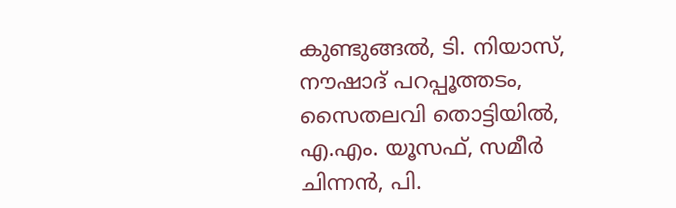കുണ്ടുങ്ങൽ, ടി. നിയാസ്, നൗഷാദ് പറപ്പൂത്തടം, സൈതലവി തൊട്ടിയിൽ, എ.എം. യൂസഫ്, സമീർ ചിന്നൻ, പി.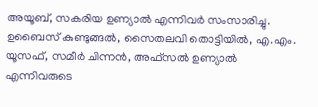അയൂബ്, സകരിയ ഉണ്യാൽ എന്നിവർ സംസാരിച്ചു. ഉബൈസ് കുണ്ടുങ്ങൽ, സൈതലവി തൊട്ടിയിൽ, എ.എം. യൂസഫ്, സമീർ ചിന്നൻ, അഫ്സൽ ഉണ്യാൽ എന്നിവരുടെ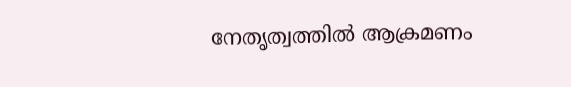നേതൃത്വത്തിൽ ആക്രമണം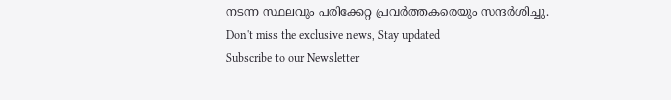നടന്ന സ്ഥലവും പരിക്കേറ്റ പ്രവർത്തകരെയും സന്ദർശിച്ചു.
Don't miss the exclusive news, Stay updated
Subscribe to our Newsletter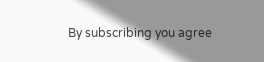By subscribing you agree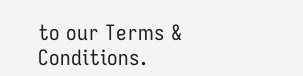to our Terms & Conditions.